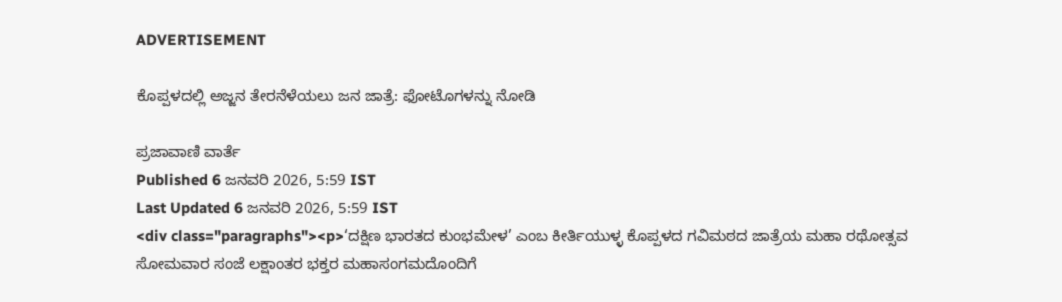ADVERTISEMENT

ಕೊಪ್ಪಳದಲ್ಲಿ ಅಜ್ಜನ ತೇರನೆಳೆಯಲು ಜನ ಜಾತ್ರೆ: ಫೋಟೊಗಳನ್ನು ನೋಡಿ

ಪ್ರಜಾವಾಣಿ ವಾರ್ತೆ
Published 6 ಜನವರಿ 2026, 5:59 IST
Last Updated 6 ಜನವರಿ 2026, 5:59 IST
<div class="paragraphs"><p>‘ದಕ್ಷಿಣ ಭಾರತದ ಕುಂಭಮೇಳ’ ಎಂಬ ಕೀರ್ತಿಯುಳ್ಳ ಕೊಪ್ಪಳದ ಗವಿಮಠದ ಜಾತ್ರೆಯ ಮಹಾ ರಥೋತ್ಸವ ಸೋಮವಾರ ಸಂಜೆ ಲಕ್ಷಾಂತರ ಭಕ್ತರ ಮಹಾಸಂಗಮದೊಂದಿಗೆ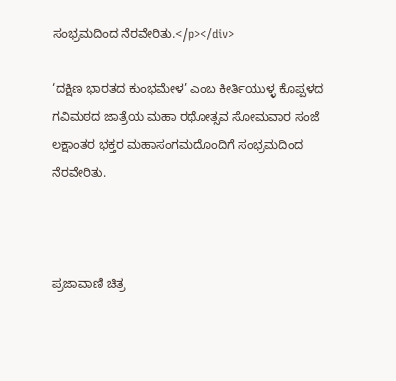ಸಂಭ್ರಮದಿಂದ ನೆರವೇರಿತು.</p></div>

‘ದಕ್ಷಿಣ ಭಾರತದ ಕುಂಭಮೇಳ’ ಎಂಬ ಕೀರ್ತಿಯುಳ್ಳ ಕೊಪ್ಪಳದ ಗವಿಮಠದ ಜಾತ್ರೆಯ ಮಹಾ ರಥೋತ್ಸವ ಸೋಮವಾರ ಸಂಜೆ ಲಕ್ಷಾಂತರ ಭಕ್ತರ ಮಹಾಸಂಗಮದೊಂದಿಗೆ ಸಂಭ್ರಮದಿಂದ ನೆರವೇರಿತು.



ಪ್ರಜಾವಾಣಿ ಚಿತ್ರ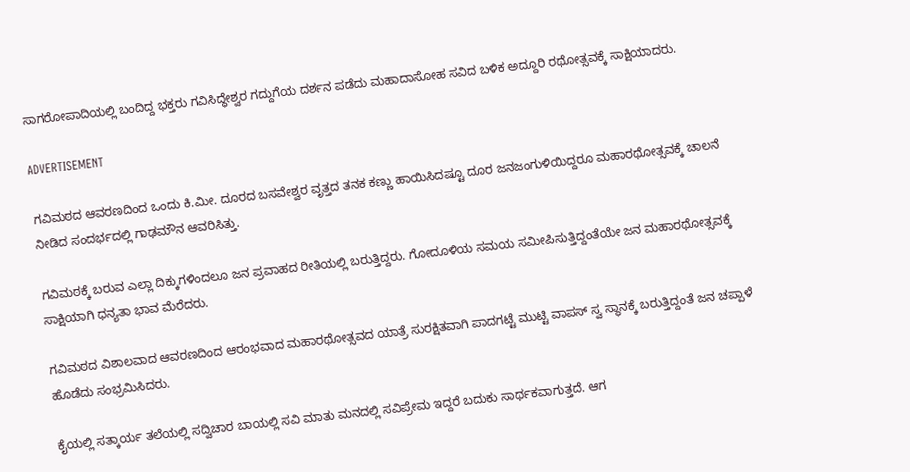ಸಾಗರೋಪಾದಿಯಲ್ಲಿ ಬಂದಿದ್ದ ಭಕ್ತರು ಗವಿಸಿದ್ಧೇಶ್ವರ ಗದ್ದುಗೆಯ ದರ್ಶನ ಪಡೆದು ಮಹಾದಾಸೋಹ ಸವಿದ ಬಳಿಕ ಅದ್ದೂರಿ ರಥೋತ್ಸವಕ್ಕೆ ಸಾಕ್ಷಿಯಾದರು.

ADVERTISEMENT

ಗವಿಮಠದ ಆವರಣದಿಂದ ಒಂದು ಕಿ.ಮೀ. ದೂರದ ಬಸವೇಶ್ವರ ವೃತ್ತದ ತನಕ ಕಣ್ಣು ಹಾಯಿಸಿದಷ್ಟೂ ದೂರ ಜನಜಂಗುಳಿಯಿದ್ದರೂ ಮಹಾರಥೋತ್ಸವಕ್ಕೆ ಚಾಲನೆ ನೀಡಿದ ಸಂದರ್ಭದಲ್ಲಿ ಗಾಢಮೌನ ಆವರಿಸಿತ್ತು.

ಗವಿಮಠಕ್ಕೆ ಬರುವ ಎಲ್ಲಾ ದಿಕ್ಕುಗಳಿಂದಲೂ ಜನ ಪ್ರವಾಹದ ರೀತಿಯಲ್ಲಿ ಬರುತ್ತಿದ್ದರು. ಗೋದೂಳಿಯ ಸಮಯ ಸಮೀಪಿಸುತ್ತಿದ್ದಂತೆಯೇ ಜನ ಮಹಾರಥೋತ್ಸವಕ್ಕೆ ಸಾಕ್ಷಿಯಾಗಿ ಧನ್ಯತಾ ಭಾವ ಮೆರೆದರು.

ಗವಿಮಠದ ವಿಶಾಲವಾದ ಆವರಣದಿಂದ ಆರಂಭವಾದ ಮಹಾರಥೋತ್ಸವದ ಯಾತ್ರೆ ಸುರಕ್ಷಿತವಾಗಿ ಪಾದಗಟ್ಟೆ ಮುಟ್ಟಿ ವಾಪಸ್‌ ಸ್ವ ಸ್ಥಾನಕ್ಕೆ ಬರುತ್ತಿದ್ದಂತೆ ಜನ ಚಪ್ಪಾಳೆ ಹೊಡೆದು ಸಂಭ್ರಮಿಸಿದರು.

ಕೈಯಲ್ಲಿ ಸತ್ಕಾರ್ಯ ತಲೆಯಲ್ಲಿ ಸದ್ವಿಚಾರ ಬಾಯ‌ಲ್ಲಿ ಸವಿ ಮಾತು ಮನದಲ್ಲಿ ಸವಿಪ್ರೇಮ ಇದ್ದರೆ ಬದುಕು ಸಾರ್ಥಕವಾಗುತ್ತದೆ. ಆಗ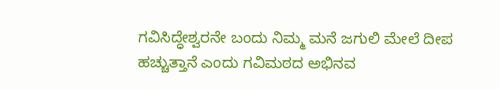ಗವಿಸಿದ್ಧೇಶ್ವರನೇ ಬಂದು ನಿಮ್ಮ ಮನೆ ಜಗುಲಿ ಮೇಲೆ ದೀಪ ಹಚ್ಚುತ್ತಾನೆ ಎಂದು ಗವಿಮಠದ ಅಭಿನವ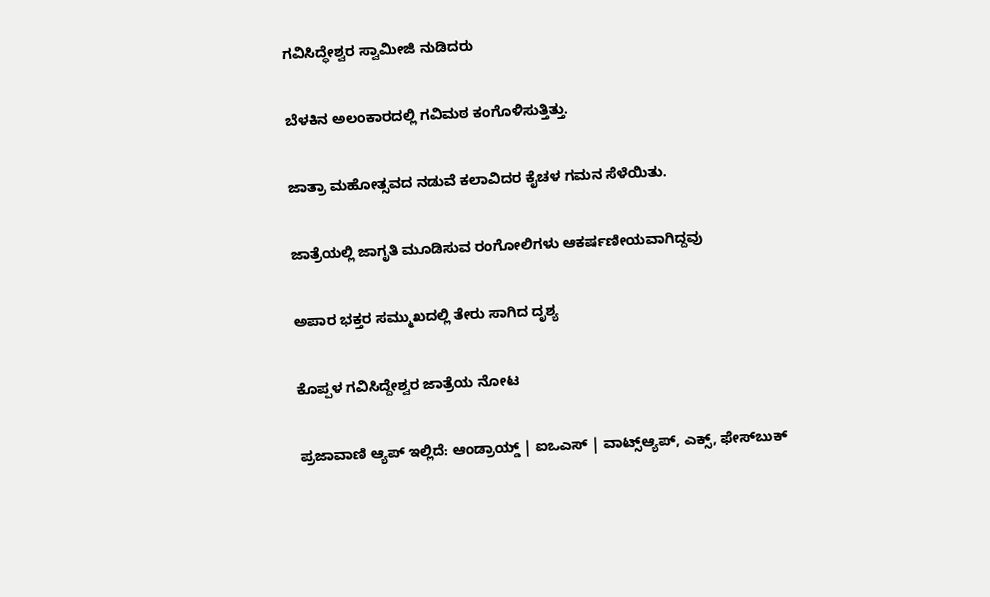ಗವಿಸಿದ್ಧೇಶ್ವರ ಸ್ವಾಮೀಜಿ ನುಡಿದರು

ಬೆಳಕಿನ ಅಲಂಕಾರದಲ್ಲಿ ಗವಿಮಠ ಕಂಗೊಳಿಸುತ್ತಿತ್ತು.

ಜಾತ್ರಾ ಮಹೋತ್ಸವದ ನಡುವೆ ಕಲಾವಿದರ ಕೈಚಳ ಗಮನ ಸೆಳೆಯಿತು.

ಜಾತ್ರೆಯಲ್ಲಿ ಜಾಗೃತಿ ಮೂಡಿಸುವ ರಂಗೋಲಿಗಳು ಆಕರ್ಷಣೀಯವಾಗಿದ್ದವು

ಅಪಾರ ಭಕ್ತರ ಸಮ್ಮುಖದಲ್ಲಿ ತೇರು ಸಾಗಿದ ದೃಶ್ಯ

ಕೊಪ್ಪಳ ಗವಿಸಿದ್ದೇಶ್ವರ ಜಾತ್ರೆಯ ನೋಟ

ಪ್ರಜಾವಾಣಿ ಆ್ಯಪ್ ಇಲ್ಲಿದೆ: ಆಂಡ್ರಾಯ್ಡ್ | ಐಒಎಸ್ | ವಾಟ್ಸ್ಆ್ಯಪ್, ಎಕ್ಸ್, ಫೇಸ್‌ಬುಕ್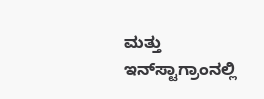ಮತ್ತು ಇನ್‌ಸ್ಟಾಗ್ರಾಂನಲ್ಲಿ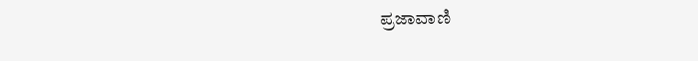ಪ್ರಜಾವಾಣಿ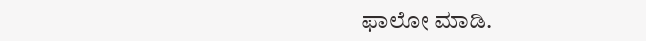ಫಾಲೋ ಮಾಡಿ.